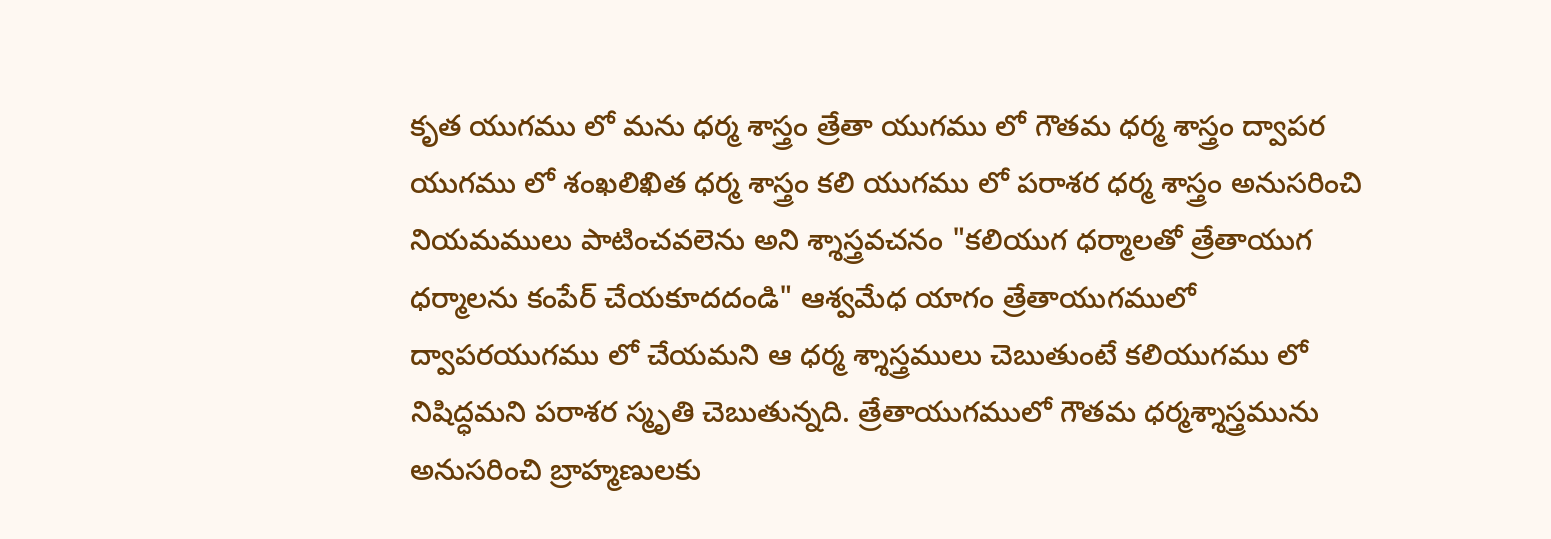కృత యుగము లో మను ధర్మ శాస్త్రం త్రేతా యుగము లో గౌతమ ధర్మ శాస్త్రం ద్వాపర యుగము లో శంఖలిఖిత ధర్మ శాస్త్రం కలి యుగము లో పరాశర ధర్మ శాస్త్రం అనుసరించి నియమములు పాటించవలెను అని శ్శాస్త్రవచనం "కలియుగ ధర్మాలతో త్రేతాయుగ ధర్మాలను కంపేర్ చేయకూదదండి" ఆశ్వమేధ యాగం త్రేతాయుగములో ద్వాపరయుగము లో చేయమని ఆ ధర్మ శ్శాస్త్రములు చెబుతుంటే కలియుగము లో నిషిద్ధమని పరాశర స్మృతి చెబుతున్నది. త్రేతాయుగములో గౌతమ ధర్మశ్శాస్త్రమును అనుసరించి బ్రాహ్మణులకు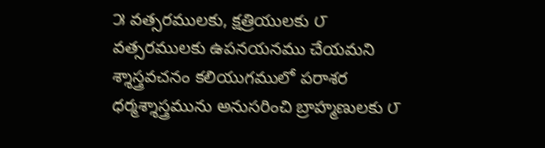౫ వత్సరములకు, క్షత్రియులకు ౮ వత్సరములకు ఉపనయనము చేయమని శ్శాస్త్రవచనం కలియుగములో పరాశర ధర్మశ్శాస్త్రమును అనుసరించి బ్రాహ్మణులకు ౮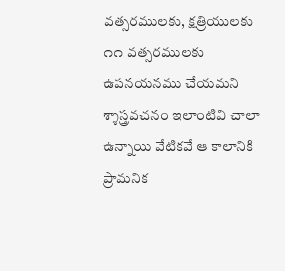వత్సరములకు, క్షత్రియులకు ౧౧ వత్సరములకు ఉపనయనము చేయమని శ్శాస్త్రవచనం ఇలాంటివి చాలా ఉన్నాయి వేటికవే ఆ కాలానికి ప్రామనిక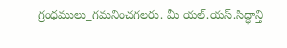గ్రంధములు_గమనించగలరు. మీ యల్.యస్.సిద్ధాన్తి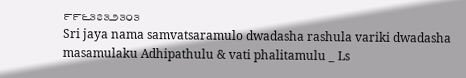౯౯౬౩౭౩౨౩౦౩
Sri jaya nama samvatsaramulo dwadasha rashula variki dwadasha masamulaku Adhipathulu & vati phalitamulu _ Ls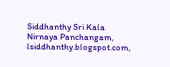Siddhanthy Sri Kala Nirnaya Panchangam, lsiddhanthy.blogspot.com,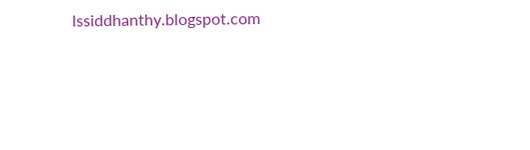lssiddhanthy.blogspot.com